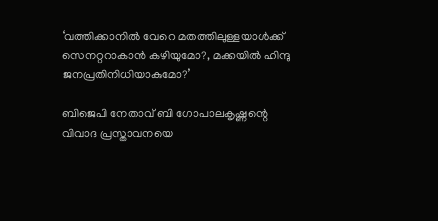‘വത്തിക്കാനിൽ വേറെ മതത്തിലുള്ളയാൾക്ക് സെനറ്ററാകാൻ കഴിയുമോ?, മക്കയിൽ ഹിന്ദു ജനപ്രതിനിധിയാകുമോ?’

ബിജെപി നേതാവ് ബി ഗോപാലകൃഷ്ണന്റെ വിവാദ പ്രസ്താവനയെ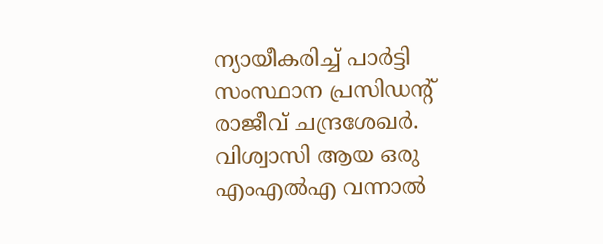ന്യായീകരിച്ച് പാർട്ടി സംസ്ഥാന പ്രസിഡന്റ് രാജീവ് ചന്ദ്രശേഖർ. വിശ്വാസി ആയ ഒരു എംഎല്‍എ വന്നാൽ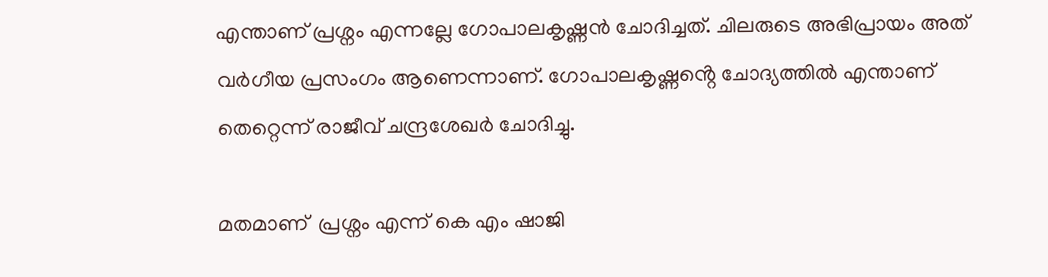എന്താണ് പ്രശ്നം എന്നല്ലേ ഗോപാലകൃഷ്ണൻ ചോദിച്ചത്. ചിലരുടെ അഭിപ്രായം അത് വർഗീയ പ്രസംഗം ആണെന്നാണ്. ഗോപാലകൃഷ്ണൻ്റെ ചോദ്യത്തിൽ എന്താണ് തെറ്റെന്ന് രാജീവ് ചന്ദ്രശേഖർ ചോദിച്ചു.

മതമാണ്  പ്രശ്നം എന്ന് കെ എം ഷാജി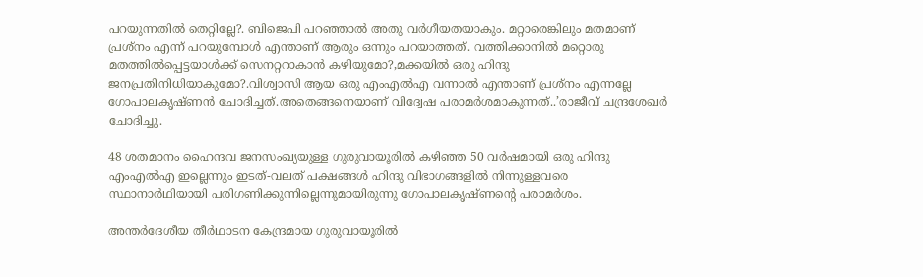പറയുന്നതിൽ തെറ്റില്ലേ?. ബിജെപി പറഞ്ഞാൽ അതു വർഗീയതയാകും. മറ്റാരെങ്കിലും മതമാണ്  പ്രശ്നം എന്ന് പറയുമ്പോൾ എന്താണ് ആരും ഒന്നും പറയാത്തത്. വത്തിക്കാനിൽ മറ്റൊരു മതത്തിൽപ്പെട്ടയാൾക്ക് സെനറ്ററാകാൻ കഴിയുമോ?,മക്കയിൽ ഒരു ഹിന്ദു ജനപ്രതിനിധിയാകുമോ?.വിശ്വാസി ആയ ഒരു എംഎല്‍എ വന്നാൽ എന്താണ് പ്രശ്നം എന്നല്ലേ ഗോപാലകൃഷ്ണൻ ചോദിച്ചത്.അതെങ്ങനെയാണ് വിദ്വേഷ പരാമര്‍ശമാകുന്നത്..’രാജീവ് ചന്ദ്രശേഖർ ചോദിച്ചു.

48 ശതമാനം ഹൈന്ദവ ജനസംഖ്യയുള്ള ഗുരുവായൂരിൽ കഴിഞ്ഞ 50 വർഷമായി ഒരു ഹിന്ദു എംഎൽഎ ഇല്ലെന്നും ഇടത്-വലത് പക്ഷങ്ങൾ ഹിന്ദു വിഭാഗങ്ങളിൽ നിന്നുള്ളവരെ സ്ഥാനാർഥിയായി പരിഗണിക്കുന്നില്ലെന്നുമായിരുന്നു ഗോപാലകൃഷ്ണന്റെ പരാമർശം.

അന്തർദേശീയ തീർഥാടന കേന്ദ്രമായ ഗുരുവായൂരിൽ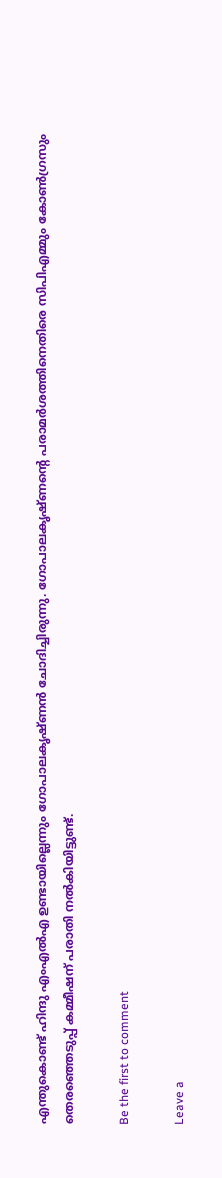എന്തുകൊണ്ട് ഹിന്ദു എംഎൽഎ ഉണ്ടായില്ലെന്നും ഗോപാലകൃഷ്ണൻ ചോദിച്ചിരുന്നു. ഗോപാലകൃഷ്ണന്റെ പരാമർശത്തിനെതിരെ സിപിഎമ്മും കോൺഗ്രസും തെരഞ്ഞെടുപ്പ് കമ്മീഷന് പരാതി നൽകിയിട്ടുണ്ട്.

Be the first to comment

Leave a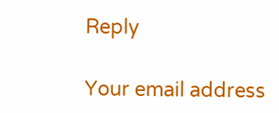Reply

Your email address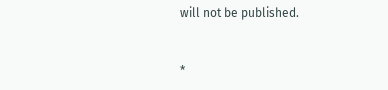will not be published.


*